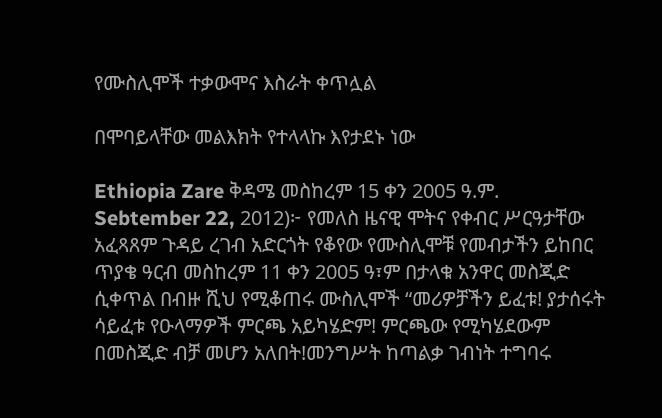የሙስሊሞች ተቃውሞና እስራት ቀጥሏል

በሞባይላቸው መልእክት የተላላኩ እየታደኑ ነው

Ethiopia Zare ቅዳሜ መስከረም 15 ቀን 2005 ዓ.ም. Sebtember 22, 2012)፦ የመለስ ዜናዊ ሞትና የቀብር ሥርዓታቸው አፈጻጸም ጉዳይ ረገብ አድርጎት የቆየው የሙስሊሞቹ የመብታችን ይከበር ጥያቄ ዓርብ መስከረም 11 ቀን 2005 ዓ፣ም በታላቁ አንዋር መስጂድ ሲቀጥል በብዙ ሺህ የሚቆጠሩ ሙስሊሞች “መሪዎቻችን ይፈቱ! ያታሰሩት ሳይፈቱ የዑላማዎች ምርጫ አይካሄድም! ምርጫው የሚካሄደውም በመስጂድ ብቻ መሆን አለበት!መንግሥት ከጣልቃ ገብነት ተግባሩ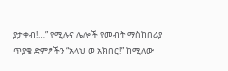ያታቀብ!…” የሚሉና ሌሎች የመብት ማስከበሪያ ጥያቄ ድምፆችን “አላህ ወ አክበር!” ከሚለው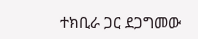ተክቢራ ጋር ደጋግመው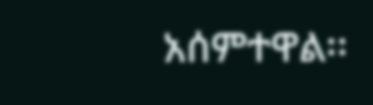አሰምተዋል፡፡